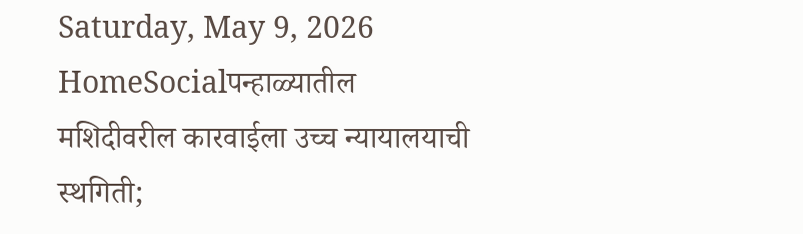Saturday, May 9, 2026
HomeSocialपन्हाळ्यातील मशिदीवरील कारवाईला उच्च न्यायालयाची स्थगिती;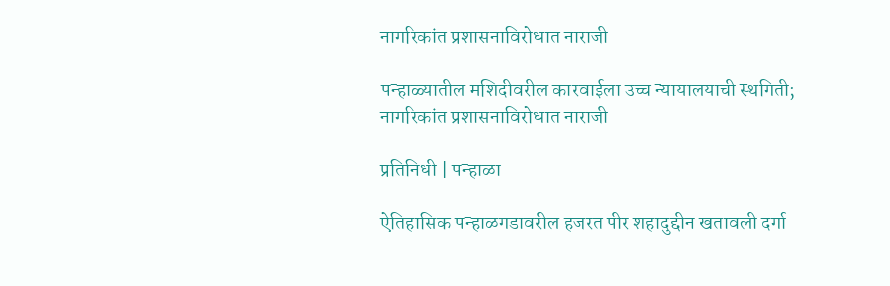नागरिकांत प्रशासनाविरोधात नाराजी

पन्हाळ्यातील मशिदीवरील कारवाईला उच्च न्यायालयाची स्थगिती; नागरिकांत प्रशासनाविरोधात नाराजी

प्रतिनिधी | पन्हाळा

ऐतिहासिक पन्हाळगडावरील हजरत पीर शहादुद्दीन खतावली दर्गा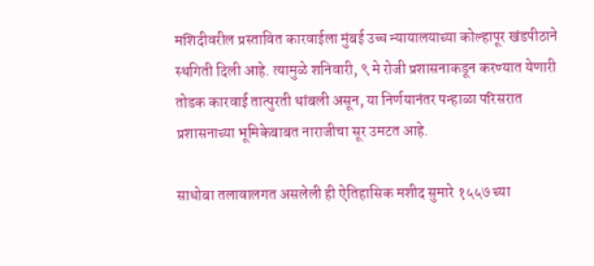मशिदीवरील प्रस्तावित कारवाईला मुंबई उच्च न्यायालयाच्या कोल्हापूर खंडपीठाने स्थगिती दिली आहे. त्यामुळे शनिवारी, ९ मे रोजी प्रशासनाकडून करण्यात येणारी तोडक कारवाई तात्पुरती थांबली असून, या निर्णयानंतर पन्हाळा परिसरात प्रशासनाच्या भूमिकेबाबत नाराजीचा सूर उमटत आहे.

साधोबा तलावालगत असलेली ही ऐतिहासिक मशीद सुमारे १५५७ च्या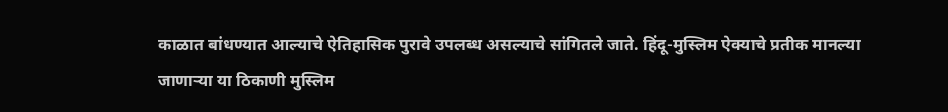काळात बांधण्यात आल्याचे ऐतिहासिक पुरावे उपलब्ध असल्याचे सांगितले जाते. हिंदू-मुस्लिम ऐक्याचे प्रतीक मानल्या जाणाऱ्या या ठिकाणी मुस्लिम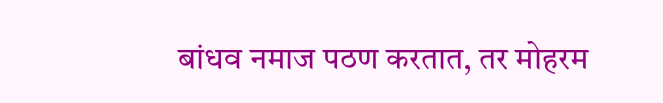बांधव नमाज पठण करतात, तर मोहरम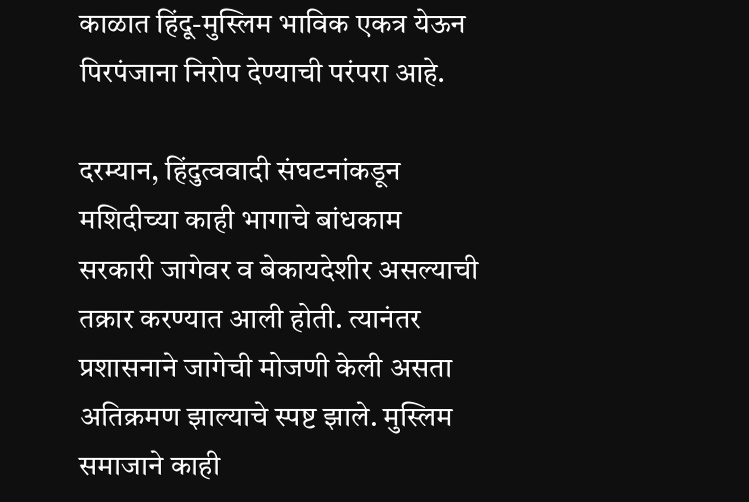काळात हिंदू-मुस्लिम भाविक एकत्र येऊन पिरपंजाना निरोप देण्याची परंपरा आहे.

दरम्यान, हिंदुत्ववादी संघटनांकडून मशिदीच्या काही भागाचे बांधकाम सरकारी जागेवर व बेकायदेशीर असल्याची तक्रार करण्यात आली होती. त्यानंतर प्रशासनाने जागेची मोजणी केली असता अतिक्रमण झाल्याचे स्पष्ट झाले. मुस्लिम समाजाने काही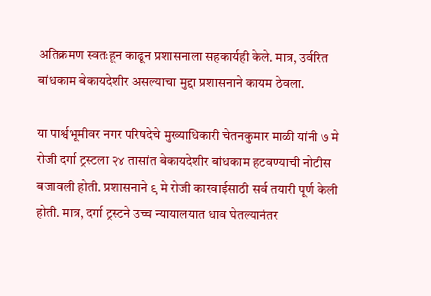अतिक्रमण स्वतःहून काढून प्रशासनाला सहकार्यही केले. मात्र, उर्वरित बांधकाम बेकायदेशीर असल्याचा मुद्दा प्रशासनाने कायम ठेवला.

या पार्श्वभूमीवर नगर परिषदेचे मुख्याधिकारी चेतनकुमार माळी यांनी ७ मे रोजी दर्गा ट्रस्टला २४ तासांत बेकायदेशीर बांधकाम हटवण्याची नोटीस बजावली होती. प्रशासनाने ९ मे रोजी कारवाईसाठी सर्व तयारी पूर्ण केली होती. मात्र, दर्गा ट्रस्टने उच्च न्यायालयात धाव घेतल्यानंतर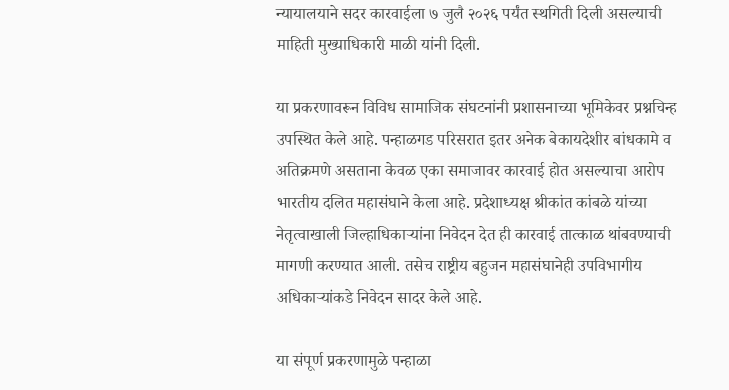न्यायालयाने सदर कारवाईला ७ जुलै २०२६ पर्यंत स्थगिती दिली असल्याची माहिती मुख्याधिकारी माळी यांनी दिली.

या प्रकरणावरून विविध सामाजिक संघटनांनी प्रशासनाच्या भूमिकेवर प्रश्नचिन्ह उपस्थित केले आहे. पन्हाळगड परिसरात इतर अनेक बेकायदेशीर बांधकामे व अतिक्रमणे असताना केवळ एका समाजावर कारवाई होत असल्याचा आरोप भारतीय दलित महासंघाने केला आहे. प्रदेशाध्यक्ष श्रीकांत कांबळे यांच्या नेतृत्वाखाली जिल्हाधिकाऱ्यांना निवेदन देत ही कारवाई तात्काळ थांबवण्याची मागणी करण्यात आली. तसेच राष्ट्रीय बहुजन महासंघानेही उपविभागीय अधिकाऱ्यांकडे निवेदन सादर केले आहे.

या संपूर्ण प्रकरणामुळे पन्हाळा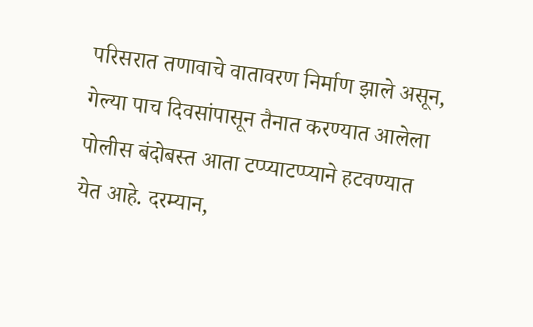परिसरात तणावाचे वातावरण निर्माण झाले असून, गेल्या पाच दिवसांपासून तैनात करण्यात आलेला पोलीस बंदोबस्त आता टप्प्याटप्प्याने हटवण्यात येत आहे. दरम्यान,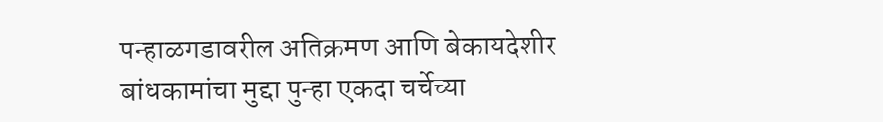पन्हाळगडावरील अतिक्रमण आणि बेकायदेशीर बांधकामांचा मुद्दा पुन्हा एकदा चर्चेच्या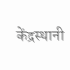केंद्रस्थानी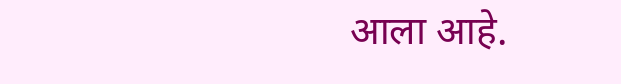आला आहे.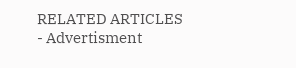RELATED ARTICLES
- Advertisment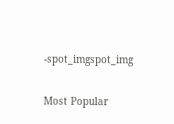-spot_imgspot_img

Most Popular